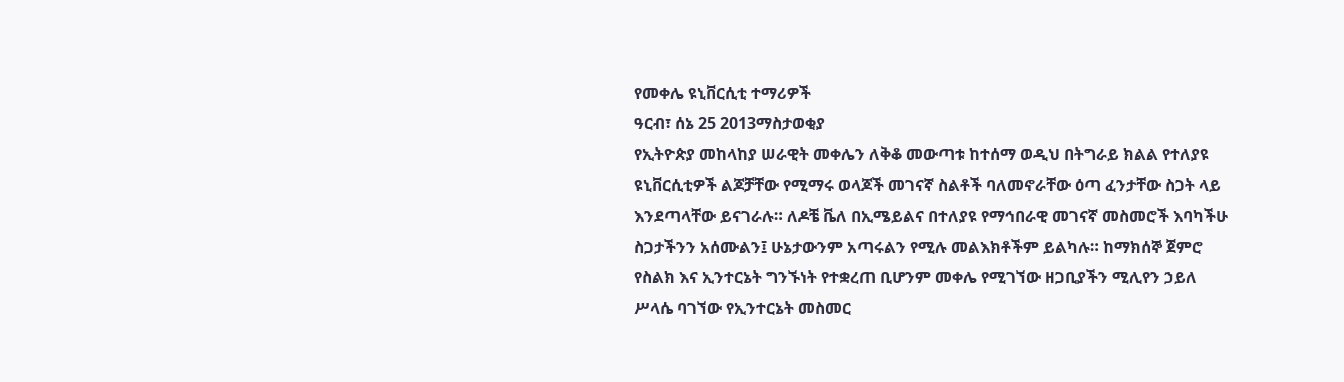የመቀሌ ዩኒቨርሲቲ ተማሪዎች
ዓርብ፣ ሰኔ 25 2013ማስታወቂያ
የኢትዮጵያ መከላከያ ሠራዊት መቀሌን ለቅቆ መውጣቱ ከተሰማ ወዲህ በትግራይ ክልል የተለያዩ ዩኒቨርሲቲዎች ልጆቻቸው የሚማሩ ወላጆች መገናኛ ስልቶች ባለመኖራቸው ዕጣ ፈንታቸው ስጋት ላይ እንደጣላቸው ይናገራሉ። ለዶቼ ቬለ በኢሜይልና በተለያዩ የማኅበራዊ መገናኛ መስመሮች እባካችሁ ስጋታችንን አሰሙልን፤ ሁኔታውንም አጣሩልን የሚሉ መልእክቶችም ይልካሉ። ከማክሰኞ ጀምሮ የስልክ እና ኢንተርኔት ግንኙነት የተቋረጠ ቢሆንም መቀሌ የሚገኘው ዘጋቢያችን ሚሊየን ኃይለ ሥላሴ ባገኘው የኢንተርኔት መስመር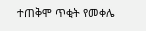ተጠቅሞ ጥቂት የመቀሌ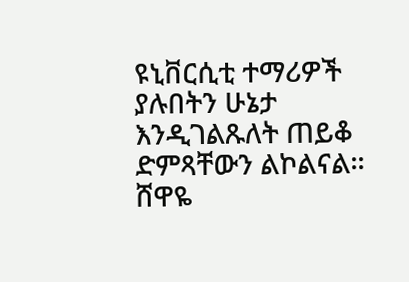ዩኒቨርሲቲ ተማሪዎች ያሉበትን ሁኔታ እንዲገልጹለት ጠይቆ ድምጻቸውን ልኮልናል።
ሸዋዬ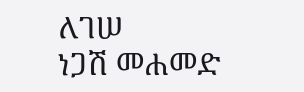ለገሠ
ነጋሽ መሐመድ